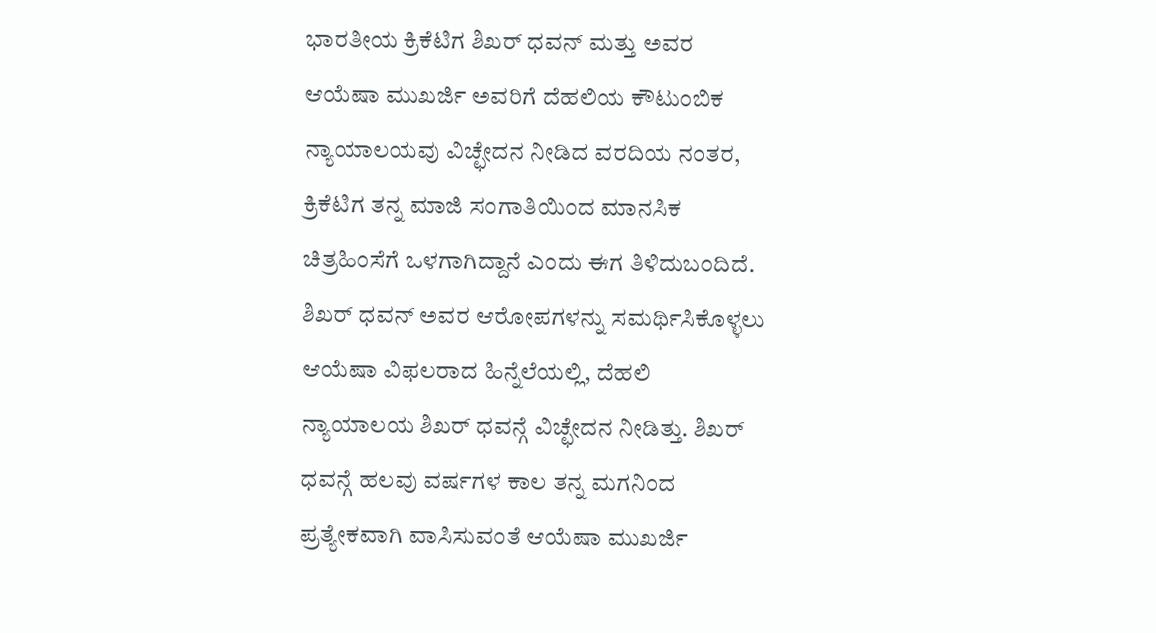ಭಾರತೀಯ ಕ್ರಿಕೆಟಿಗ ಶಿಖರ್ ಧವನ್ ಮತ್ತು ಅವರ ಆಯೆಷಾ ಮುಖರ್ಜಿ ಅವರಿಗೆ ದೆಹಲಿಯ ಕೌಟುಂಬಿಕ ನ್ಯಾಯಾಲಯವು ವಿಚ್ಛೇದನ ನೀಡಿದ ವರದಿಯ ನಂತರ, ಕ್ರಿಕೆಟಿಗ ತನ್ನ ಮಾಜಿ ಸಂಗಾತಿಯಿಂದ ಮಾನಸಿಕ ಚಿತ್ರಹಿಂಸೆಗೆ ಒಳಗಾಗಿದ್ದಾನೆ ಎಂದು ಈಗ ತಿಳಿದುಬಂದಿದೆ.
ಶಿಖರ್ ಧವನ್ ಅವರ ಆರೋಪಗಳನ್ನು ಸಮರ್ಥಿಸಿಕೊಳ್ಳಲು ಆಯೆಷಾ ವಿಫಲರಾದ ಹಿನ್ನೆಲೆಯಲ್ಲಿ, ದೆಹಲಿ ನ್ಯಾಯಾಲಯ ಶಿಖರ್ ಧವನ್ಗೆ ವಿಚ್ಛೇದನ ನೀಡಿತ್ತು. ಶಿಖರ್ ಧವನ್ಗೆ ಹಲವು ವರ್ಷಗಳ ಕಾಲ ತನ್ನ ಮಗನಿಂದ ಪ್ರತ್ಯೇಕವಾಗಿ ವಾಸಿಸುವಂತೆ ಆಯೆಷಾ ಮುಖರ್ಜಿ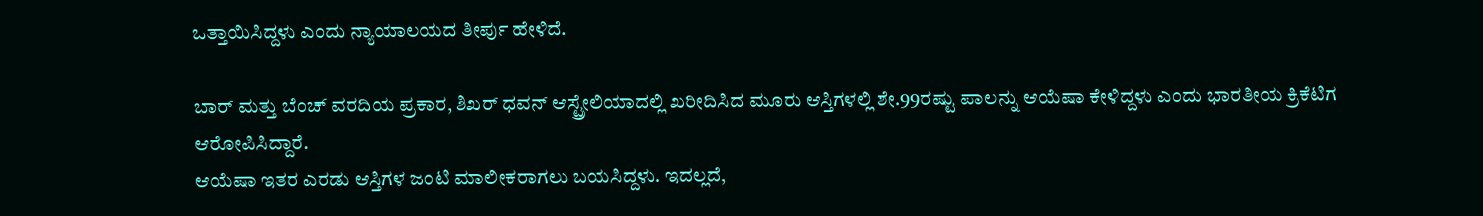ಒತ್ತಾಯಿಸಿದ್ದಳು ಎಂದು ನ್ಯಾಯಾಲಯದ ತೀರ್ಪು ಹೇಳಿದೆ.

ಬಾರ್ ಮತ್ತು ಬೆಂಚ್ ವರದಿಯ ಪ್ರಕಾರ, ಶಿಖರ್ ಧವನ್ ಆಸ್ಟ್ರೇಲಿಯಾದಲ್ಲಿ ಖರೀದಿಸಿದ ಮೂರು ಆಸ್ತಿಗಳಲ್ಲಿ ಶೇ.99ರಷ್ಟು ಪಾಲನ್ನು ಆಯೆಷಾ ಕೇಳಿದ್ದಳು ಎಂದು ಭಾರತೀಯ ಕ್ರಿಕೆಟಿಗ ಆರೋಪಿಸಿದ್ದಾರೆ.
ಆಯೆಷಾ ಇತರ ಎರಡು ಆಸ್ತಿಗಳ ಜಂಟಿ ಮಾಲೀಕರಾಗಲು ಬಯಸಿದ್ದಳು. ಇದಲ್ಲದೆ,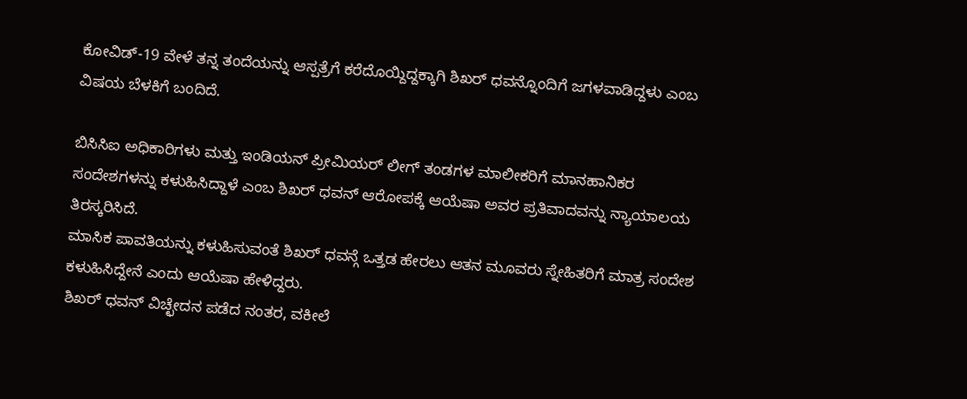ಕೋವಿಡ್-19 ವೇಳೆ ತನ್ನ ತಂದೆಯನ್ನು ಆಸ್ಪತ್ರೆಗೆ ಕರೆದೊಯ್ದಿದ್ದಕ್ಕಾಗಿ ಶಿಖರ್ ಧವನ್ನೊಂದಿಗೆ ಜಗಳವಾಡಿದ್ದಳು ಎಂಬ ವಿಷಯ ಬೆಳಕಿಗೆ ಬಂದಿದೆ.

ಬಿಸಿಸಿಐ ಅಧಿಕಾರಿಗಳು ಮತ್ತು ಇಂಡಿಯನ್ ಪ್ರೀಮಿಯರ್ ಲೀಗ್ ತಂಡಗಳ ಮಾಲೀಕರಿಗೆ ಮಾನಹಾನಿಕರ ಸಂದೇಶಗಳನ್ನು ಕಳುಹಿಸಿದ್ದಾಳೆ ಎಂಬ ಶಿಖರ್ ಧವನ್ ಆರೋಪಕ್ಕೆ ಆಯೆಷಾ ಅವರ ಪ್ರತಿವಾದವನ್ನು ನ್ಯಾಯಾಲಯ ತಿರಸ್ಕರಿಸಿದೆ.
ಮಾಸಿಕ ಪಾವತಿಯನ್ನು ಕಳುಹಿಸುವಂತೆ ಶಿಖರ್ ಧವನ್ಗೆ ಒತ್ತಡ ಹೇರಲು ಆತನ ಮೂವರು ಸ್ನೇಹಿತರಿಗೆ ಮಾತ್ರ ಸಂದೇಶ ಕಳುಹಿಸಿದ್ದೇನೆ ಎಂದು ಆಯೆಷಾ ಹೇಳಿದ್ದರು.
ಶಿಖರ್ ಧವನ್ ವಿಚ್ಛೇದನ ಪಡೆದ ನಂತರ, ವಕೀಲೆ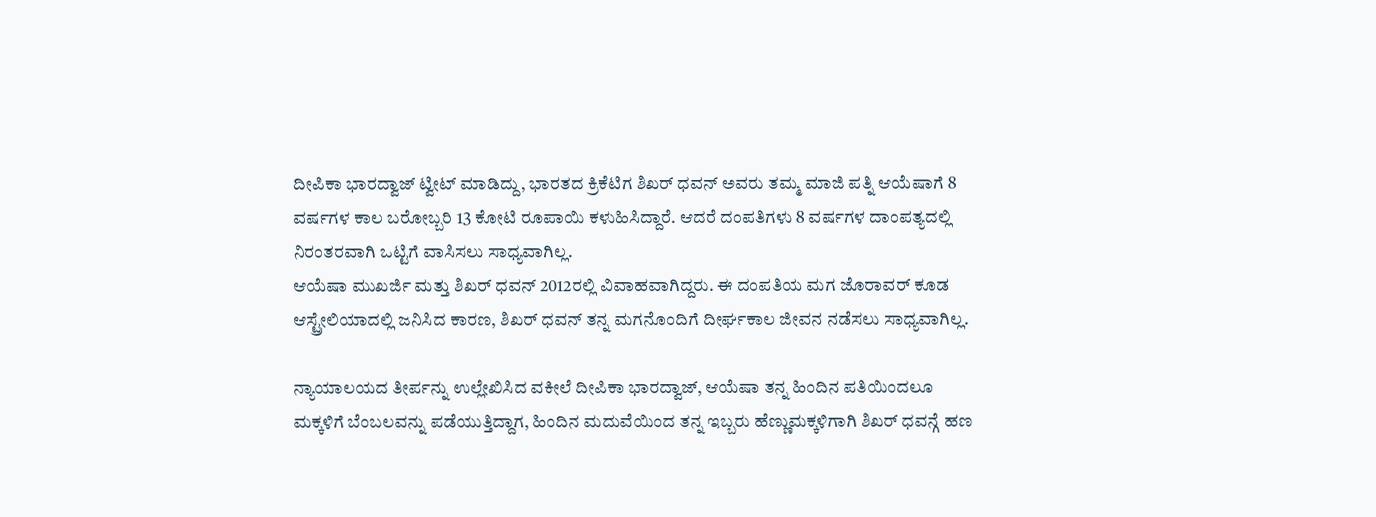ದೀಪಿಕಾ ಭಾರದ್ವಾಜ್ ಟ್ವೀಟ್ ಮಾಡಿದ್ದು, ಭಾರತದ ಕ್ರಿಕೆಟಿಗ ಶಿಖರ್ ಧವನ್ ಅವರು ತಮ್ಮ ಮಾಜಿ ಪತ್ನಿ ಆಯೆಷಾಗೆ 8 ವರ್ಷಗಳ ಕಾಲ ಬರೋಬ್ಬರಿ 13 ಕೋಟಿ ರೂಪಾಯಿ ಕಳುಹಿಸಿದ್ದಾರೆ. ಆದರೆ ದಂಪತಿಗಳು 8 ವರ್ಷಗಳ ದಾಂಪತ್ಯದಲ್ಲಿ ನಿರಂತರವಾಗಿ ಒಟ್ಟಿಗೆ ವಾಸಿಸಲು ಸಾಧ್ಯವಾಗಿಲ್ಲ.
ಆಯೆಷಾ ಮುಖರ್ಜಿ ಮತ್ತು ಶಿಖರ್ ಧವನ್ 2012ರಲ್ಲಿ ವಿವಾಹವಾಗಿದ್ದರು. ಈ ದಂಪತಿಯ ಮಗ ಜೊರಾವರ್ ಕೂಡ ಆಸ್ಟ್ರೇಲಿಯಾದಲ್ಲಿ ಜನಿಸಿದ ಕಾರಣ, ಶಿಖರ್ ಧವನ್ ತನ್ನ ಮಗನೊಂದಿಗೆ ದೀರ್ಘಕಾಲ ಜೀವನ ನಡೆಸಲು ಸಾಧ್ಯವಾಗಿಲ್ಲ.

ನ್ಯಾಯಾಲಯದ ತೀರ್ಪನ್ನು ಉಲ್ಲೇಖಿಸಿದ ವಕೀಲೆ ದೀಪಿಕಾ ಭಾರದ್ವಾಜ್, ಆಯೆಷಾ ತನ್ನ ಹಿಂದಿನ ಪತಿಯಿಂದಲೂ ಮಕ್ಕಳಿಗೆ ಬೆಂಬಲವನ್ನು ಪಡೆಯುತ್ತಿದ್ದಾಗ, ಹಿಂದಿನ ಮದುವೆಯಿಂದ ತನ್ನ ಇಬ್ಬರು ಹೆಣ್ಣುಮಕ್ಕಳಿಗಾಗಿ ಶಿಖರ್ ಧವನ್ಗೆ ಹಣ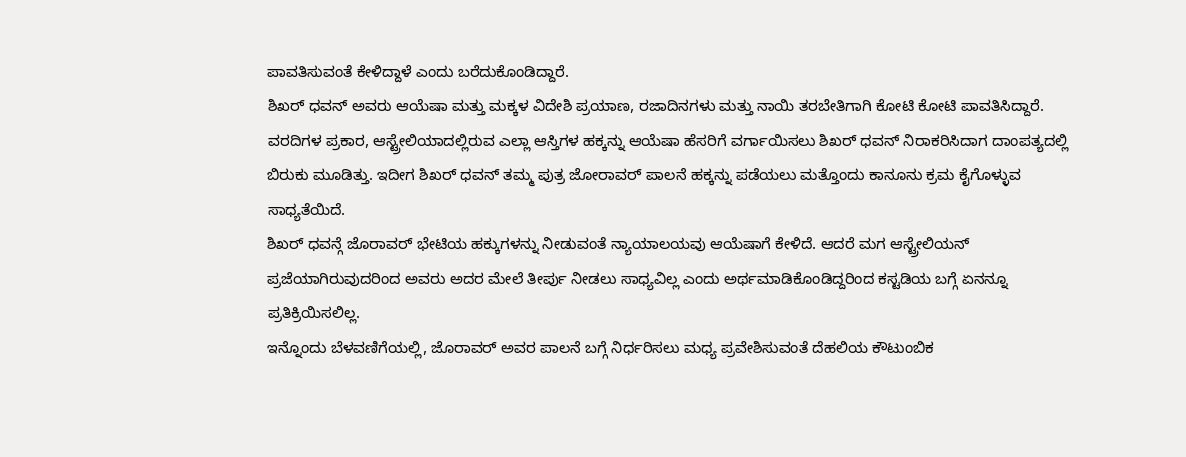ಪಾವತಿಸುವಂತೆ ಕೇಳಿದ್ದಾಳೆ ಎಂದು ಬರೆದುಕೊಂಡಿದ್ದಾರೆ.
ಶಿಖರ್ ಧವನ್ ಅವರು ಆಯೆಷಾ ಮತ್ತು ಮಕ್ಕಳ ವಿದೇಶಿ ಪ್ರಯಾಣ, ರಜಾದಿನಗಳು ಮತ್ತು ನಾಯಿ ತರಬೇತಿಗಾಗಿ ಕೋಟಿ ಕೋಟಿ ಪಾವತಿಸಿದ್ದಾರೆ.
ವರದಿಗಳ ಪ್ರಕಾರ, ಆಸ್ಟ್ರೇಲಿಯಾದಲ್ಲಿರುವ ಎಲ್ಲಾ ಆಸ್ತಿಗಳ ಹಕ್ಕನ್ನು ಆಯೆಷಾ ಹೆಸರಿಗೆ ವರ್ಗಾಯಿಸಲು ಶಿಖರ್ ಧವನ್ ನಿರಾಕರಿಸಿದಾಗ ದಾಂಪತ್ಯದಲ್ಲಿ ಬಿರುಕು ಮೂಡಿತ್ತು. ಇದೀಗ ಶಿಖರ್ ಧವನ್ ತಮ್ಮ ಪುತ್ರ ಜೋರಾವರ್ ಪಾಲನೆ ಹಕ್ಕನ್ನು ಪಡೆಯಲು ಮತ್ತೊಂದು ಕಾನೂನು ಕ್ರಮ ಕೈಗೊಳ್ಳುವ ಸಾಧ್ಯತೆಯಿದೆ.
ಶಿಖರ್ ಧವನ್ಗೆ ಜೊರಾವರ್ ಭೇಟಿಯ ಹಕ್ಕುಗಳನ್ನು ನೀಡುವಂತೆ ನ್ಯಾಯಾಲಯವು ಆಯೆಷಾಗೆ ಕೇಳಿದೆ. ಆದರೆ ಮಗ ಆಸ್ಟ್ರೇಲಿಯನ್ ಪ್ರಜೆಯಾಗಿರುವುದರಿಂದ ಅವರು ಅದರ ಮೇಲೆ ತೀರ್ಪು ನೀಡಲು ಸಾಧ್ಯವಿಲ್ಲ ಎಂದು ಅರ್ಥಮಾಡಿಕೊಂಡಿದ್ದರಿಂದ ಕಸ್ಟಡಿಯ ಬಗ್ಗೆ ಏನನ್ನೂ ಪ್ರತಿಕ್ರಿಯಿಸಲಿಲ್ಲ.
ಇನ್ನೊಂದು ಬೆಳವಣಿಗೆಯಲ್ಲಿ, ಜೊರಾವರ್ ಅವರ ಪಾಲನೆ ಬಗ್ಗೆ ನಿರ್ಧರಿಸಲು ಮಧ್ಯ ಪ್ರವೇಶಿಸುವಂತೆ ದೆಹಲಿಯ ಕೌಟುಂಬಿಕ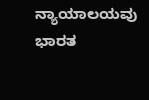ನ್ಯಾಯಾಲಯವು ಭಾರತ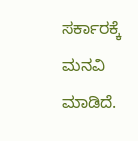ಸರ್ಕಾರಕ್ಕೆ ಮನವಿ ಮಾಡಿದೆ.